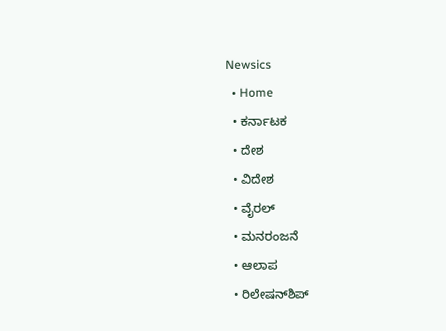Newsics
  • Home
  • ಕರ್ನಾಟಕ
  • ದೇಶ
  • ವಿದೇಶ
  • ವೈರಲ್
  • ಮನರಂಜನೆ
  • ಆಲಾಪ
  • ರಿಲೇಷನ್‌ಶಿಪ್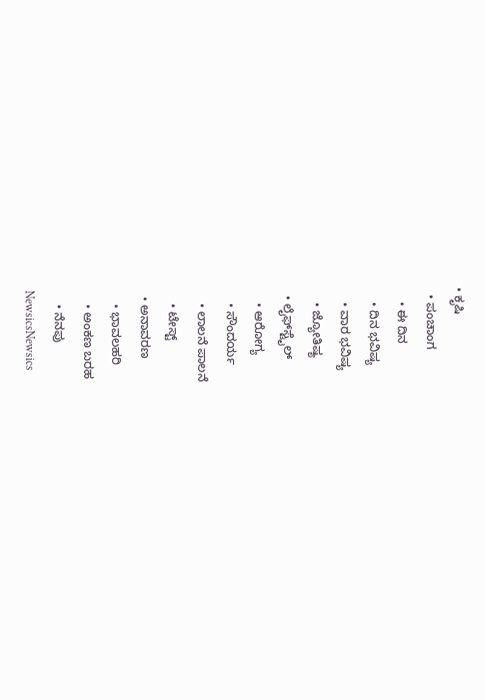• ಕೃಷಿ
  • ಪಂಚಾಂಗ
    • ಈ ದಿನ
    • ದಿನ ಭವಿಷ್ಯ
    • ವಾರ ಭವಿಷ್ಯ
    • ಜ್ಯೋತಿಷ್ಯ
  • ಲೈಫ್‌ಸ್ಟೈಲ್
    • ಆರೋಗ್ಯ
    • ಸೌಂದರ್ಯ
    • ಲಾಲನೆ ಪಾಲನೆ
    • ಟೇಸ್ಟ್
  • ಅನಾವರಣ
    • ಭಾವಲಹರಿ
    • ಅಂಕಣ ಬರಹ
    • ನೆನಪು
NewsicsNewsics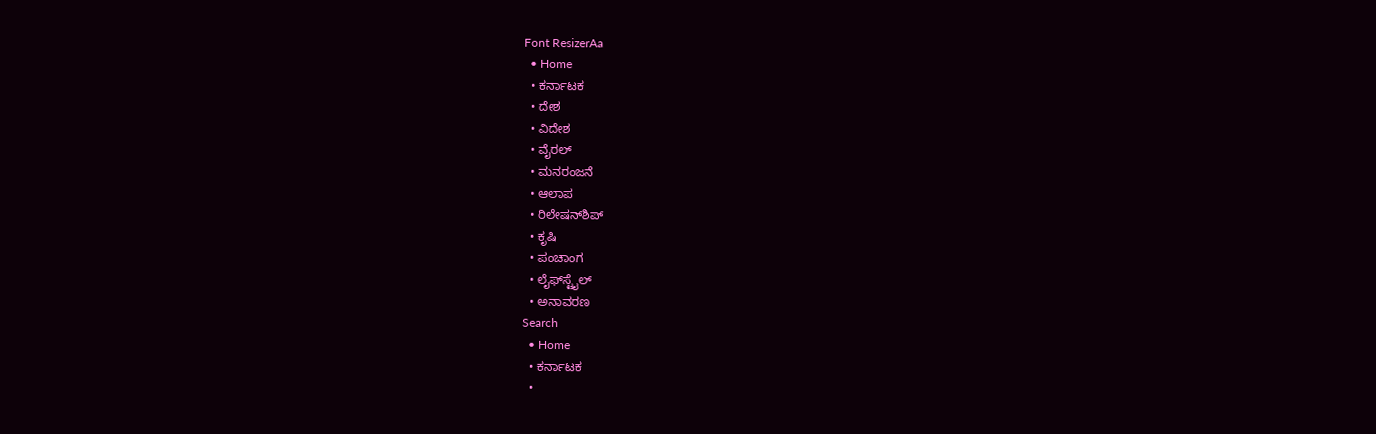Font ResizerAa
  • Home
  • ಕರ್ನಾಟಕ
  • ದೇಶ
  • ವಿದೇಶ
  • ವೈರಲ್
  • ಮನರಂಜನೆ
  • ಆಲಾಪ
  • ರಿಲೇಷನ್‌ಶಿಪ್
  • ಕೃಷಿ
  • ಪಂಚಾಂಗ
  • ಲೈಫ್‌ಸ್ಟೈಲ್
  • ಅನಾವರಣ
Search
  • Home
  • ಕರ್ನಾಟಕ
  •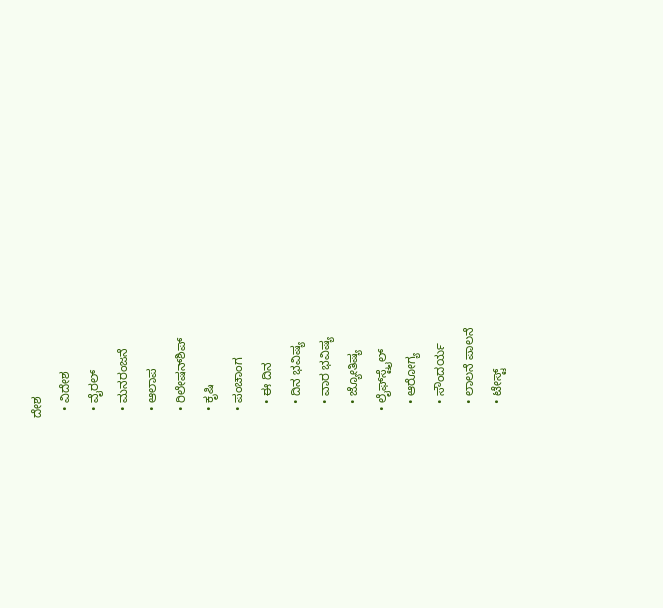ದೇಶ
  • ವಿದೇಶ
  • ವೈರಲ್
  • ಮನರಂಜನೆ
  • ಆಲಾಪ
  • ರಿಲೇಷನ್‌ಶಿಪ್
  • ಕೃಷಿ
  • ಪಂಚಾಂಗ
    • ಈ ದಿನ
    • ದಿನ ಭವಿಷ್ಯ
    • ವಾರ ಭವಿಷ್ಯ
    • ಜ್ಯೋತಿಷ್ಯ
  • ಲೈಫ್‌ಸ್ಟೈಲ್
    • ಆರೋಗ್ಯ
    • ಸೌಂದರ್ಯ
    • ಲಾಲನೆ ಪಾಲನೆ
    • ಟೇಸ್ಟ್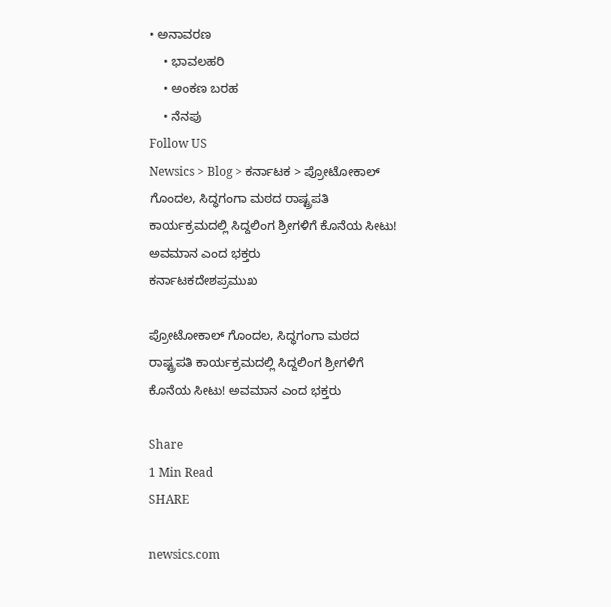• ಅನಾವರಣ
    • ಭಾವಲಹರಿ
    • ಅಂಕಣ ಬರಹ
    • ನೆನಪು
Follow US
Newsics > Blog > ಕರ್ನಾಟಕ > ಪ್ರೋಟೋಕಾಲ್ ಗೊಂದಲ, ಸಿದ್ಧಗಂಗಾ ಮಠದ ರಾಷ್ಟ್ರಪತಿ ಕಾರ್ಯಕ್ರಮದಲ್ಲಿ ಸಿದ್ದಲಿಂಗ ಶ್ರೀಗಳಿಗೆ ಕೊನೆಯ ಸೀಟು! ಅವಮಾನ ಎಂದ ಭಕ್ತರು
ಕರ್ನಾಟಕದೇಶಪ್ರಮುಖ

ಪ್ರೋಟೋಕಾಲ್ ಗೊಂದಲ, ಸಿದ್ಧಗಂಗಾ ಮಠದ ರಾಷ್ಟ್ರಪತಿ ಕಾರ್ಯಕ್ರಮದಲ್ಲಿ ಸಿದ್ದಲಿಂಗ ಶ್ರೀಗಳಿಗೆ ಕೊನೆಯ ಸೀಟು! ಅವಮಾನ ಎಂದ ಭಕ್ತರು

Share
1 Min Read
SHARE

newsics.com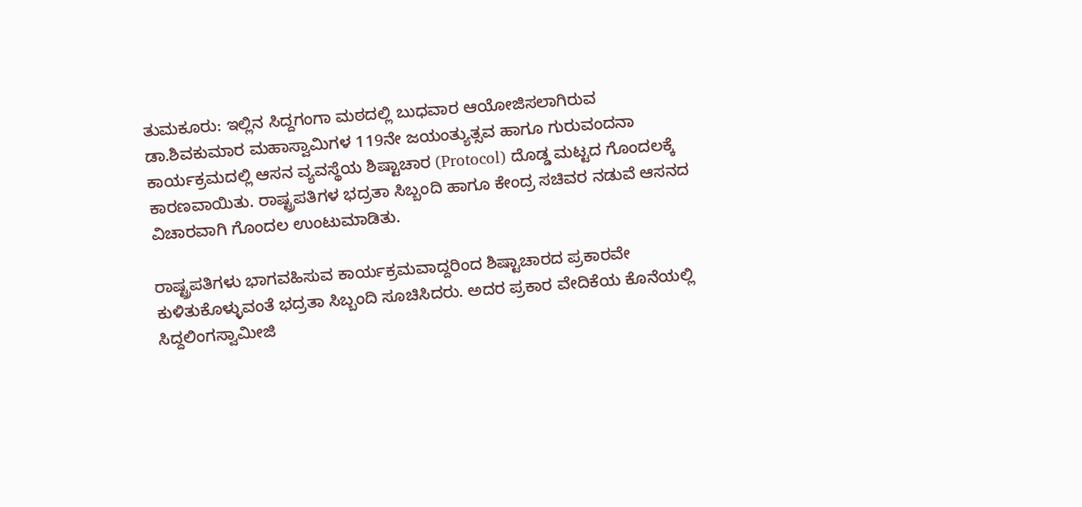ತುಮಕೂರು: ಇಲ್ಲಿನ ಸಿದ್ದಗಂಗಾ ಮಠದಲ್ಲಿ ಬುಧವಾರ ಆಯೋಜಿಸಲಾಗಿರುವ ಡಾ.ಶಿವಕುಮಾರ ಮಹಾಸ್ವಾಮಿಗಳ 119ನೇ ಜಯಂತ್ಯುತ್ಸವ ಹಾಗೂ ಗುರುವಂದನಾ ಕಾರ್ಯಕ್ರಮದಲ್ಲಿ ಆಸನ ವ್ಯವಸ್ಥೆಯ ಶಿಷ್ಟಾಚಾರ (Protocol) ದೊಡ್ಡ ಮಟ್ಟದ ಗೊಂದಲಕ್ಕೆ ಕಾರಣವಾಯಿತು. ರಾಷ್ಟ್ರಪತಿಗಳ ಭದ್ರತಾ ಸಿಬ್ಬಂದಿ ಹಾಗೂ ಕೇಂದ್ರ ಸಚಿವರ ನಡುವೆ ಆಸನದ ವಿಚಾರವಾಗಿ ಗೊಂದಲ ಉಂಟುಮಾಡಿತು.

ರಾಷ್ಟ್ರಪತಿಗಳು ಭಾಗವಹಿಸುವ ಕಾರ್ಯಕ್ರಮವಾದ್ದರಿಂದ ಶಿಷ್ಟಾಚಾರದ ಪ್ರಕಾರವೇ ಕುಳಿತುಕೊಳ್ಳುವಂತೆ ಭದ್ರತಾ ಸಿಬ್ಬಂದಿ ಸೂಚಿಸಿದರು. ಅದರ ಪ್ರಕಾರ ವೇದಿಕೆಯ ಕೊನೆಯಲ್ಲಿ ಸಿದ್ದಲಿಂಗಸ್ವಾಮೀಜಿ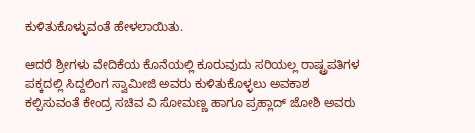ಕುಳಿತುಕೊಳ್ಳುವಂತೆ ಹೇಳಲಾಯಿತು.

ಆದರೆ ಶ್ರೀಗಳು ವೇದಿಕೆಯ ಕೊನೆಯಲ್ಲಿ ಕೂರುವುದು ಸರಿಯಲ್ಲ ರಾಷ್ಟ್ರಪತಿಗಳ ಪಕ್ಕದಲ್ಲಿ ಸಿದ್ದಲಿಂಗ ಸ್ವಾಮೀಜಿ ಅವರು ಕುಳಿತುಕೊಳ್ಳಲು ಅವಕಾಶ ಕಲ್ಪಿಸುವಂತೆ ಕೇಂದ್ರ ಸಚಿವ ವಿ ಸೋಮಣ್ಣ ಹಾಗೂ ಪ್ರಹ್ಲಾದ್ ಜೋಶಿ ಅವರು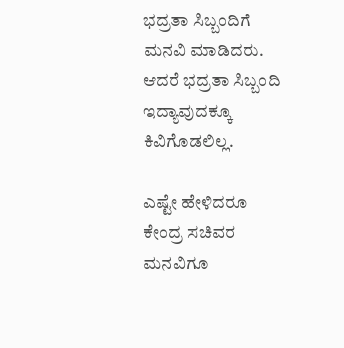ಭದ್ರತಾ ಸಿಬ್ಬಂದಿಗೆ ಮನವಿ ಮಾಡಿದರು. ಆದರೆ ಭದ್ರತಾ ಸಿಬ್ಬಂದಿ ಇದ್ಯಾವುದಕ್ಕೂ ಕಿವಿಗೊಡಲಿಲ್ಲ.

ಎಷ್ಟೇ ಹೇಳಿದರೂ ಕೇಂದ್ರ ಸಚಿವರ ಮನವಿಗೂ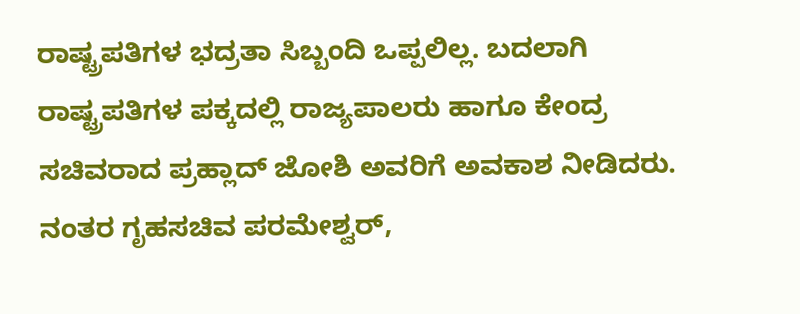ರಾಷ್ಟ್ರಪತಿಗಳ ಭದ್ರತಾ ಸಿಬ್ಬಂದಿ ಒಪ್ಪಲಿಲ್ಲ. ಬದಲಾಗಿ ರಾಷ್ಟ್ರಪತಿಗಳ ಪಕ್ಕದಲ್ಲಿ ರಾಜ್ಯಪಾಲರು ಹಾಗೂ ಕೇಂದ್ರ ಸಚಿವರಾದ ಪ್ರಹ್ಲಾದ್ ಜೋಶಿ ಅವರಿಗೆ ಅವಕಾಶ ನೀಡಿದರು. ನಂತರ ಗೃಹಸಚಿವ ಪರಮೇಶ್ವರ್,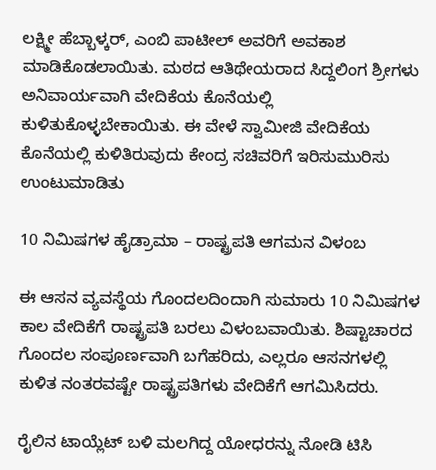ಲಕ್ಷ್ಮೀ ಹೆಬ್ಬಾಳ್ಕರ್, ಎಂಬಿ ಪಾಟೀಲ್ ಅವರಿಗೆ ಅವಕಾಶ ಮಾಡಿಕೊಡಲಾಯಿತು. ಮಠದ ಆತಿಥೇಯರಾದ ಸಿದ್ದಲಿಂಗ ಶ್ರೀಗಳು ಅನಿವಾರ್ಯವಾಗಿ ವೇದಿಕೆಯ ಕೊನೆಯಲ್ಲಿ ಕುಳಿತುಕೊಳ್ಳಬೇಕಾಯಿತು. ಈ ವೇಳೆ ಸ್ವಾಮೀಜಿ ವೇದಿಕೆಯ ಕೊನೆಯಲ್ಲಿ ಕುಳಿತಿರುವುದು ಕೇಂದ್ರ ಸಚಿವರಿಗೆ ಇರಿಸುಮುರಿಸು ಉಂಟುಮಾಡಿತು

10 ನಿಮಿಷಗಳ ಹೈಡ್ರಾಮಾ – ರಾಷ್ಟ್ರಪತಿ ಆಗಮನ ವಿಳಂಬ

ಈ ಆಸನ ವ್ಯವಸ್ಥೆಯ ಗೊಂದಲದಿಂದಾಗಿ ಸುಮಾರು 10 ನಿಮಿಷಗಳ ಕಾಲ ವೇದಿಕೆಗೆ ರಾಷ್ಟ್ರಪತಿ ಬರಲು ವಿಳಂಬವಾಯಿತು. ಶಿಷ್ಟಾಚಾರದ ಗೊಂದಲ ಸಂಪೂರ್ಣವಾಗಿ ಬಗೆಹರಿದು, ಎಲ್ಲರೂ ಆಸನಗಳಲ್ಲಿ ಕುಳಿತ ನಂತರವಷ್ಟೇ ರಾಷ್ಟ್ರಪತಿಗಳು ವೇದಿಕೆಗೆ ಆಗಮಿಸಿದರು.

ರೈಲಿನ ಟಾಯ್ಲೆಟ್ ಬಳಿ ಮಲಗಿದ್ದ ಯೋಧರನ್ನು ನೋಡಿ ಟಿಸಿ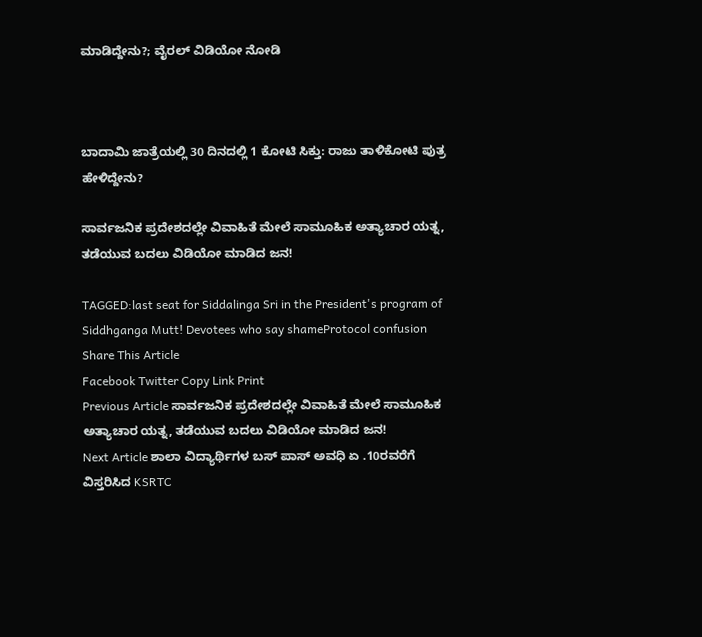ಮಾಡಿದ್ದೇನು?; ವೈರಲ್ ವಿಡಿಯೋ ನೋಡಿ



ಬಾದಾಮಿ ಜಾತ್ರೆಯಲ್ಲಿ 30 ದಿನದಲ್ಲಿ 1 ಕೋಟಿ ಸಿಕ್ತು: ರಾಜು ತಾಳಿಕೋಟಿ ಪುತ್ರ ಹೇಳಿದ್ದೇನು?

ಸಾರ್ವಜನಿಕ ಪ್ರದೇಶದಲ್ಲೇ ವಿವಾಹಿತೆ ಮೇಲೆ ಸಾಮೂಹಿಕ ಅತ್ಯಾಚಾರ ಯತ್ನ, ತಡೆಯುವ ಬದಲು ವಿಡಿಯೋ ಮಾಡಿದ ಜನ!

TAGGED:last seat for Siddalinga Sri in the President's program of Siddhganga Mutt! Devotees who say shameProtocol confusion
Share This Article
Facebook Twitter Copy Link Print
Previous Article ಸಾರ್ವಜನಿಕ ಪ್ರದೇಶದಲ್ಲೇ ವಿವಾಹಿತೆ ಮೇಲೆ ಸಾಮೂಹಿಕ ಅತ್ಯಾಚಾರ ಯತ್ನ, ತಡೆಯುವ ಬದಲು ವಿಡಿಯೋ ಮಾಡಿದ ಜನ!
Next Article ಶಾಲಾ ವಿದ್ಯಾರ್ಥಿಗಳ ಬಸ್ ಪಾಸ್ ಅವಧಿ ಏ .10ರವರೆಗೆ ವಿಸ್ತರಿಸಿದ KSRTC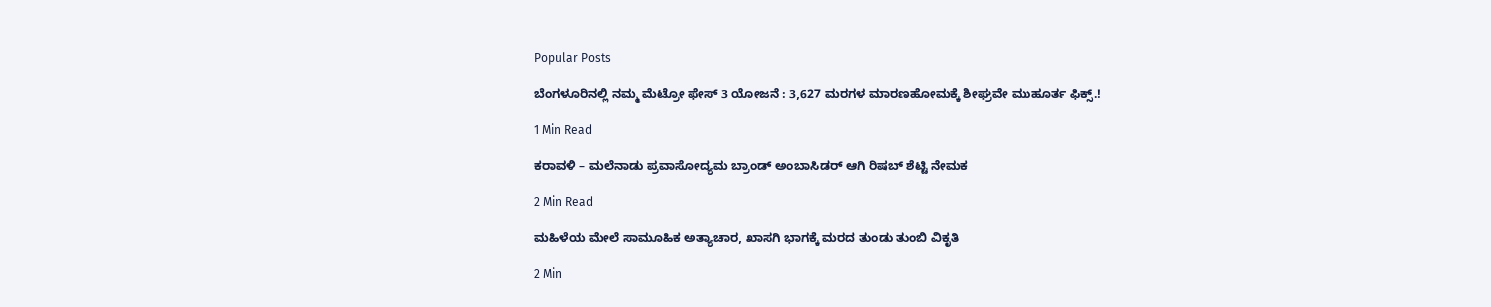Popular Posts

ಬೆಂಗಳೂರಿನಲ್ಲಿ ನಮ್ಮ ಮೆಟ್ರೋ ಫೇಸ್ 3 ಯೋಜನೆ : 3,627 ಮರಗಳ ಮಾರಣಹೋಮಕ್ಕೆ ಶೀಘ್ರವೇ ಮುಹೂರ್ತ ಫಿಕ್ಸ್.!

1 Min Read

ಕರಾವಳಿ – ಮಲೆನಾಡು ಪ್ರವಾಸೋದ್ಯಮ ಬ್ರಾಂಡ್‌ ಅಂಬಾಸಿಡರ್‌ ಆಗಿ ರಿಷಬ್‌ ಶೆಟ್ಟಿ ನೇಮಕ

2 Min Read

ಮಹಿಳೆಯ ಮೇಲೆ ಸಾಮೂಹಿಕ ಅತ್ಯಾಚಾರ, ಖಾಸಗಿ ಭಾಗಕ್ಕೆ ಮರದ ತುಂಡು ತುಂಬಿ ವಿಕೃತಿ

2 Min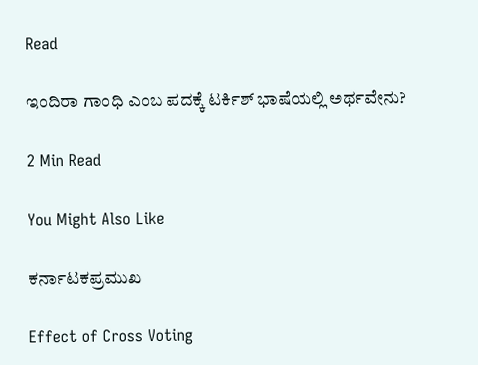Read

ಇಂದಿರಾ ಗಾಂಧಿ ಎಂಬ ಪದಕ್ಕೆ ಟರ್ಕಿಶ್ ಭಾಷೆಯಲ್ಲಿ ಅರ್ಥವೇನು?

2 Min Read

You Might Also Like

ಕರ್ನಾಟಕಪ್ರಮುಖ

Effect of Cross Voting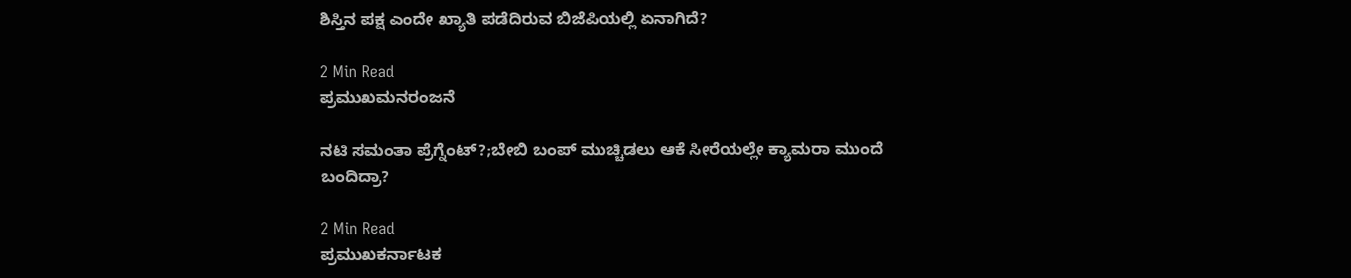ಶಿಸ್ತಿನ ಪಕ್ಷ ಎಂದೇ ಖ್ಯಾತಿ ಪಡೆದಿರುವ ಬಿಜೆಪಿಯಲ್ಲಿ ಏನಾಗಿದೆ?

2 Min Read
ಪ್ರಮುಖಮನರಂಜನೆ

ನಟಿ ಸಮಂತಾ ಪ್ರೆಗ್ನೆಂಟ್?;ಬೇಬಿ ಬಂಪ್ ಮುಚ್ಚಿಡಲು ಆಕೆ ಸೀರೆಯಲ್ಲೇ ಕ್ಯಾಮರಾ ಮುಂದೆ ಬಂದಿದ್ರಾ?

2 Min Read
ಪ್ರಮುಖಕರ್ನಾಟಕ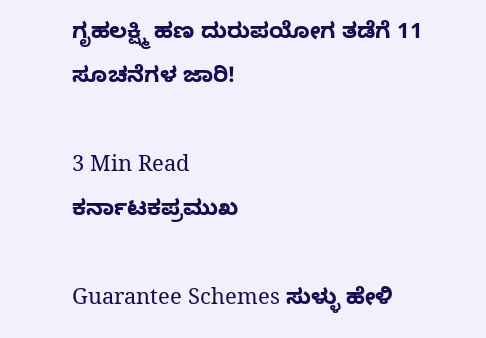ಗೃಹಲಕ್ಷ್ಮಿ ಹಣ ದುರುಪಯೋಗ ತಡೆಗೆ 11 ಸೂಚನೆಗಳ ಜಾರಿ!

3 Min Read
ಕರ್ನಾಟಕಪ್ರಮುಖ

Guarantee Schemes ಸುಳ್ಳು ಹೇಳಿ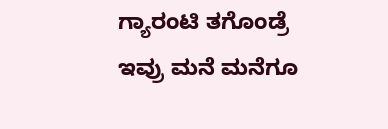ಗ್ಯಾರಂಟಿ ತಗೊಂಡ್ರೆ ಇವ್ರು ಮನೆ ಮನೆಗೂ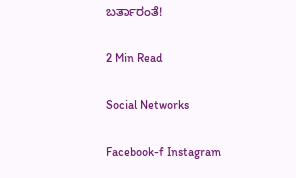ಬರ್ತಾರಂತೆ!

2 Min Read

Social Networks

Facebook-f Instagram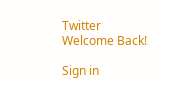Twitter
Welcome Back!

Sign in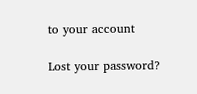to your account

Lost your password?